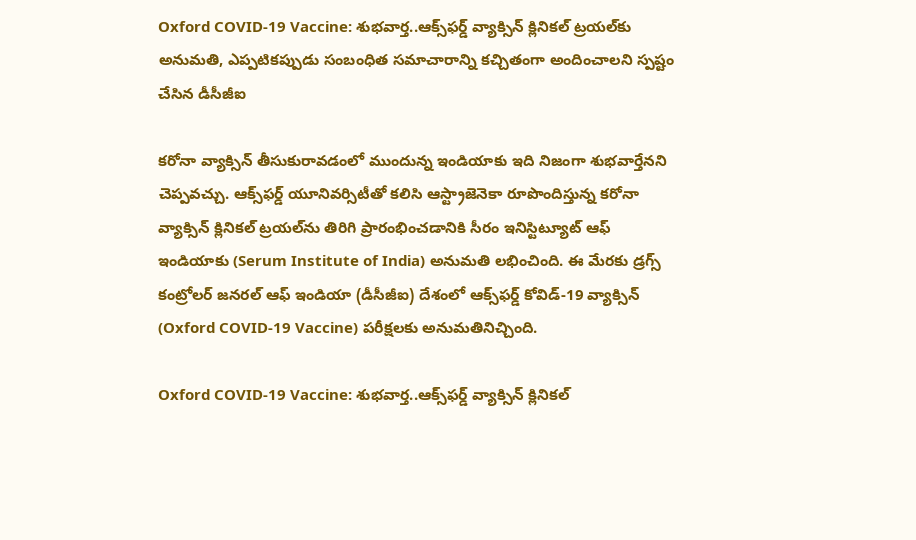Oxford COVID-19 Vaccine: శుభవార్త..ఆక్స్‌ఫర్డ్‌ వ్యాక్సిన్ క్లినికల్ ట్రయల్‌‌కు అనుమతి, ఎప్పటికప్పుడు సంబంధిత సమాచారాన్ని కచ్చితంగా అందించాలని స్పష్టం చేసిన డీసీజీఐ

కరోనా వ్యాక్సిన్ తీసుకురావడంలో ముందున్న ఇండియాకు ఇది నిజంగా శుభవార్తేనని చెప్పవచ్చు. ఆక్స్‌ఫర్డ్‌ యూనివర్సిటీతో కలిసి ఆస్ట్రాజెనెకా రూపొందిస్తున్న కరోనా వ్యాక్సిన్‌ క్లినికల్ ట్రయల్‌ను తిరిగి ప్రారంభించడానికి సీరం ఇనిస్టిట్యూట్ ఆఫ్ ఇండియాకు (Serum Institute of India) అనుమతి లభించింది. ఈ మేరకు డ్రగ్స్ కంట్రోలర్ జనరల్ ఆఫ్ ఇండియా (డీసీజీఐ) దేశంలో ఆక్స్‌ఫర్డ్ కోవిడ్-19 వ్యాక్సిన్ (Oxford COVID-19 Vaccine) పరీక్షలకు అనుమతినిచ్చింది.

Oxford COVID-19 Vaccine: శుభవార్త..ఆక్స్‌ఫర్డ్‌ వ్యాక్సిన్ క్లినికల్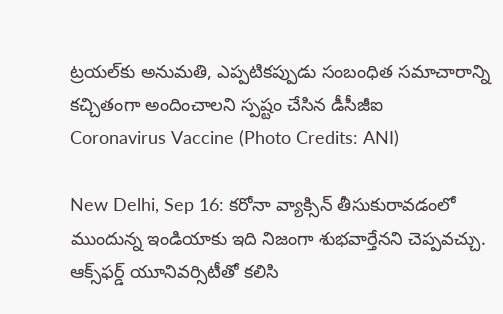ట్రయల్‌‌కు అనుమతి, ఎప్పటికప్పుడు సంబంధిత సమాచారాన్ని కచ్చితంగా అందించాలని స్పష్టం చేసిన డీసీజీఐ
Coronavirus Vaccine (Photo Credits: ANI)

New Delhi, Sep 16: కరోనా వ్యాక్సిన్ తీసుకురావడంలో ముందున్న ఇండియాకు ఇది నిజంగా శుభవార్తేనని చెప్పవచ్చు. ఆక్స్‌ఫర్డ్‌ యూనివర్సిటీతో కలిసి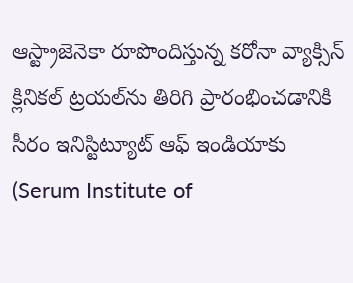ఆస్ట్రాజెనెకా రూపొందిస్తున్న కరోనా వ్యాక్సిన్‌ క్లినికల్ ట్రయల్‌ను తిరిగి ప్రారంభించడానికి సీరం ఇనిస్టిట్యూట్ ఆఫ్ ఇండియాకు (Serum Institute of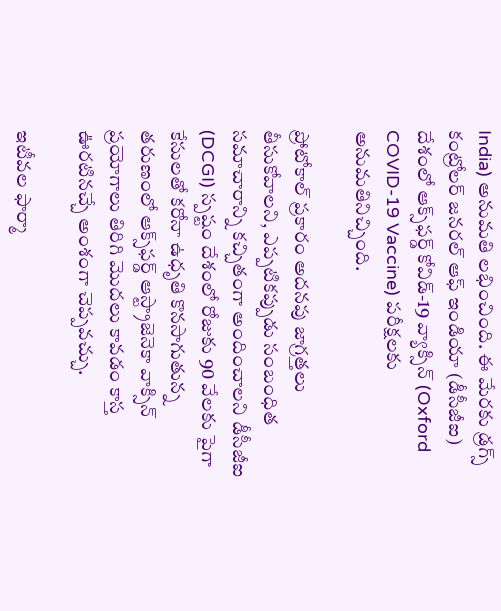India) అనుమతి లభించింది. ఈ మేరకు డ్రగ్స్ కంట్రోలర్ జనరల్ ఆఫ్ ఇండియా (డీసీజీఐ) దేశంలో ఆక్స్‌ఫర్డ్ కోవిడ్-19 వ్యాక్సిన్ (Oxford COVID-19 Vaccine) పరీక్షలకు అనుమతినిచ్చింది.

ప్రోటోకాల్ ప్రకారం అదనపు జాగ్రత్తలు తీసుకోవాలని, ఎప్పటికప్పుడు సంబంధిత సమాచారాన్ని కచ్చితంగా అందించాలని డీసీజీఐ (DCGI) స్పష్టం దేశంలో రోజుకు 90 వేలకు పైగా కేసులతో కరోనా ఉధృతి కొనసాగుతున్న తరుణంలో ఆక్స్‌ఫర్డ్ ఆస్ట్రాజెనెకా వాక్సిన్ ప్రయోగాలు తిరిగి మొదలు కావడం కాస్త ఊరటినచ్చే అంశంగా చెప్పవచ్చు.

ఇటీవల ఫార్మా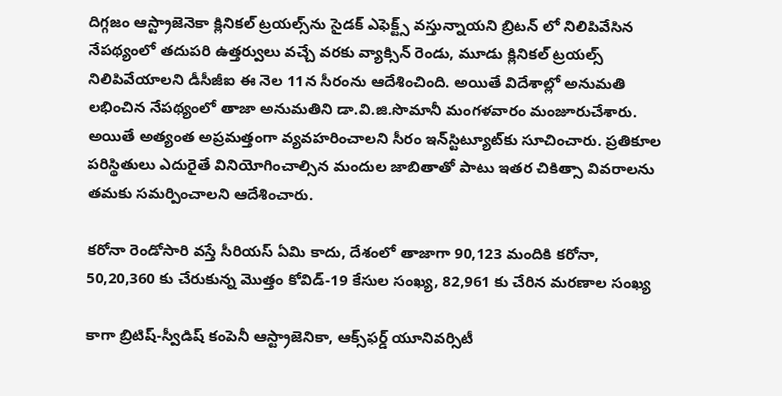దిగ్గజం ఆస్ట్రాజెనెకా క్లినికల్ ట్రయల్స్‌ను సైడక్ ఎఫెక్ట్స్ వస్తున్నాయని బ్రిటన్ లో నిలిపివేసిన నేపథ్యంలో తదుపరి ఉత్తర్వులు వచ్చే వరకు వ్యాక్సిన్ రెండు, మూడు క్లినికల్ ట్రయల్స్ నిలిపివేయాలని డీసీజీఐ ఈ నెల 11న సీరంను ఆదేశించింది. అయితే విదేశాల్లో అనుమతి లభించిన నేపథ్యంలో తాజా అనుమతిని డా.వి.జి.సొమానీ మంగళవారం మంజూరుచేశారు. అయితే అత్యంత అప్రమత్తంగా వ్యవహరించాలని సీరం ఇన్‌స్టిట్యూట్‌కు సూచించారు. ప్రతికూల పరిస్థితులు ఎదురైతే వినియోగించాల్సిన మందుల జాబితాతో పాటు ఇతర చికిత్సా వివరాలను తమకు సమర్పించాలని ఆదేశించారు.

కరోనా రెండోసారి వస్తే సీరియస్ ఏమి కాదు, దేశంలో తాజాగా 90,123 మందికి కరోనా, 50,20,360 కు చేరుకున్న మొత్తం కోవిడ్-19 కేసుల సంఖ్య, 82,961 కు చేరిన మరణాల సంఖ్య

కాగా బ్రిటిష్-స్వీడిష్ కంపెనీ ఆస్ట్రాజెనికా, ఆక్స్‌ఫర్డ్ యూనివర్సిటీ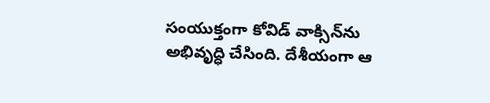సంయుక్తంగా కోవిడ్ వాక్సిన్‌ను అభివృద్ధి చేసింది. దేశీయంగా ఆ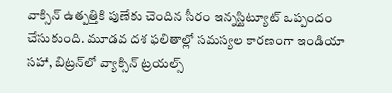వాక్సిన్‌ ఉత్పత్తికి పుణేకు చెందిన సీరం ఇన్నస్టిట్యూట్ ఒప్పందం చేసుకుంది. మూడవ దశ ఫలితాల్లో సమస్యల కారణంగా ఇండియా సహా, బిట్రన్‌లో వ్యాక్సిన్ ట్రయల్స్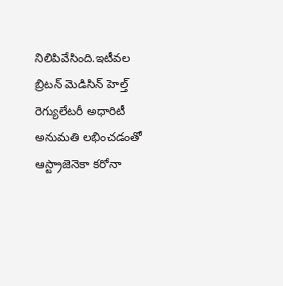నిలిపివేసింది.ఇటీవల బ్రిటన్ మెడిసిన్ హెల్త్ రెగ్యులేటరీ అధారిటీ అనుమతి లభించడంతో ఆస్ట్రాజెనెకా కరోనా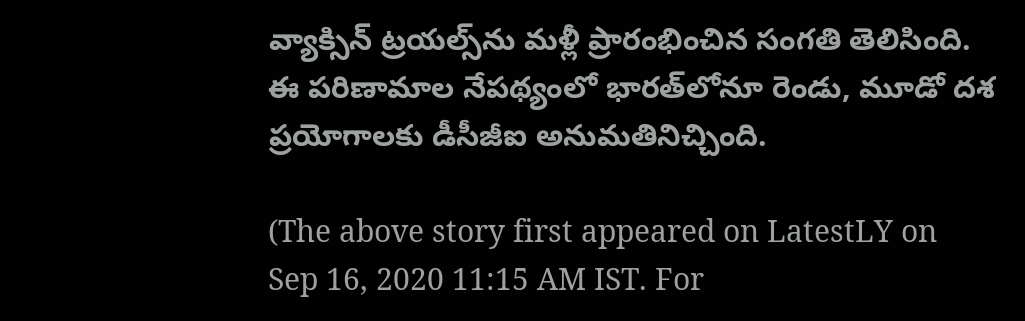వ్యాక్సిన్ ట్రయల్స్‌ను మళ్లీ ప్రారంభించిన సంగతి తెలిసింది. ఈ పరిణామాల నేపథ్యంలో భారత్‌లోనూ రెండు, మూడో దశ ప్రయోగాలకు డీసీజీఐ అనుమతినిచ్చింది.

(The above story first appeared on LatestLY on Sep 16, 2020 11:15 AM IST. For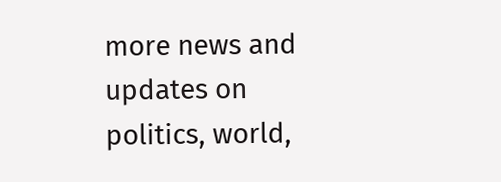more news and updates on politics, world,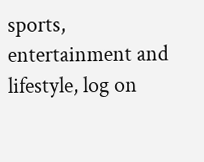sports, entertainment and lifestyle, log on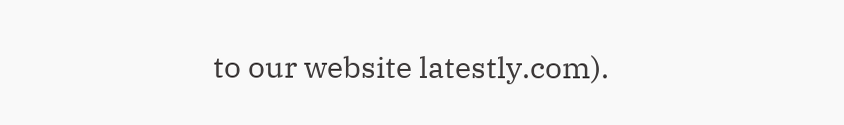to our website latestly.com).